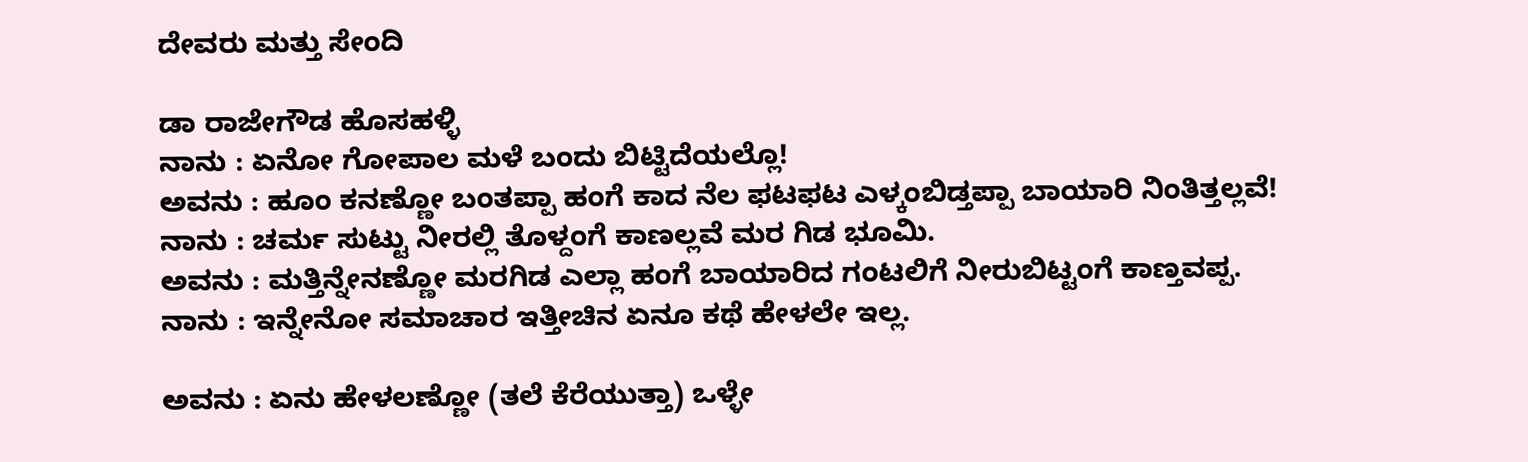ದೇವರು ಮತ್ತು ಸೇಂದಿ

ಡಾ ರಾಜೇಗೌಡ ಹೊಸಹಳ್ಳಿ
ನಾನು : ಏನೋ ಗೋಪಾಲ ಮಳೆ ಬಂದು ಬಿಟ್ಟಿದೆಯಲ್ಲೊ!
ಅವನು : ಹೂಂ ಕನಣ್ಣೋ ಬಂತಪ್ಪಾ ಹಂಗೆ ಕಾದ ನೆಲ ಫಟಫಟ ಎಳ್ಕಂಬಿಡ್ತಪ್ಪಾ ಬಾಯಾರಿ ನಿಂತಿತ್ತಲ್ಲವೆ!
ನಾನು : ಚರ್ಮ ಸುಟ್ಟು ನೀರಲ್ಲಿ ತೊಳ್ದಂಗೆ ಕಾಣಲ್ಲವೆ ಮರ ಗಿಡ ಭೂಮಿ.
ಅವನು : ಮತ್ತಿನ್ನೇನಣ್ಣೋ ಮರಗಿಡ ಎಲ್ಲಾ ಹಂಗೆ ಬಾಯಾರಿದ ಗಂಟಲಿಗೆ ನೀರುಬಿಟ್ಟಂಗೆ ಕಾಣ್ತವಪ್ಪ.
ನಾನು : ಇನ್ನೇನೋ ಸಮಾಚಾರ ಇತ್ತೀಚಿನ ಏನೂ ಕಥೆ ಹೇಳಲೇ ಇಲ್ಲ.

ಅವನು : ಏನು ಹೇಳಲಣ್ಣೋ (ತಲೆ ಕೆರೆಯುತ್ತಾ) ಒಳ್ಳೇ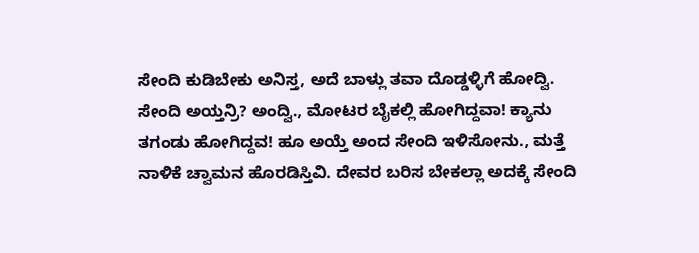ಸೇಂದಿ ಕುಡಿಬೇಕು ಅನಿಸ್ತ, ಅದೆ ಬಾಳ್ಲು ತವಾ ದೊಡ್ಡಳ್ಳಿಗೆ ಹೋದ್ವಿ. ಸೇಂದಿ ಅಯ್ತನ್ರಿ? ಅಂದ್ವಿ., ಮೋಟರ ಬೈಕಲ್ಲಿ ಹೋಗಿದ್ದವಾ! ಕ್ಯಾನು ತಗಂಡು ಹೋಗಿದ್ದವ! ಹೂ ಅಯ್ತೆ ಅಂದ ಸೇಂದಿ ಇಳಿಸೋನು., ಮತ್ತೆ ನಾಳಿಕೆ ಚ್ವಾಮನ ಹೊರಡಿಸ್ತಿವಿ. ದೇವರ ಬರಿಸ ಬೇಕಲ್ಲಾ ಅದಕ್ಕೆ ಸೇಂದಿ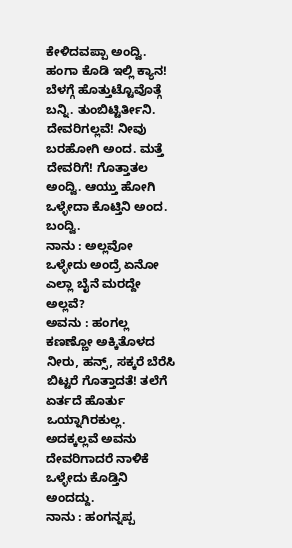ಕೇಳಿದವಪ್ಪಾ ಅಂದ್ವಿ. ಹಂಗಾ ಕೊಡಿ ಇಲ್ಲಿ ಕ್ಯಾನ! ಬೆಳಗ್ಗೆ ಹೊತ್ತುಟ್ಟೊವೊತ್ಗೆ ಬನ್ನಿ. ತುಂಬಿಟ್ಟಿರ್ತೀನಿ. ದೇವರಿಗಲ್ಲವೆ! ನೀವು ಬರಹೋಗಿ ಅಂದ. ಮತ್ತೆ ದೇವರಿಗೆ! ಗೊತ್ತಾತಲ ಅಂದ್ವಿ. ಆಯ್ತು ಹೋಗಿ ಒಳ್ಳೇದಾ ಕೊಟ್ತಿನಿ ಅಂದ. ಬಂದ್ವಿ.
ನಾನು : ಅಲ್ಲವೋ ಒಳ್ಳೇದು ಅಂದ್ರೆ ಏನೋ ಎಲ್ಲಾ ಬೈನೆ ಮರದ್ದೇ ಅಲ್ಲವೆ?
ಅವನು : ಹಂಗಲ್ಲ ಕಣಣ್ಣೋ ಅಕ್ಕಿತೊಳದ ನೀರು, ಹನ್ಸ್, ಸಕ್ಕರೆ ಬೆರೆಸಿ ಬಿಟ್ಟರೆ ಗೊತ್ತಾದತೆ! ತಲೆಗೆ ಏರ್ತದೆ ಹೊರ್ತು ಒಯ್ನಾಗಿರಕುಲ್ಲ. ಅದಕ್ಕಲ್ಲವೆ ಅವನು ದೇವರಿಗಾದರೆ ನಾಳಿಕೆ ಒಳ್ಳೇದು ಕೊಡ್ತಿನಿ ಅಂದದ್ದು.
ನಾನು : ಹಂಗನ್ನಪ್ಪ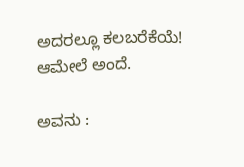ಅದರಲ್ಲೂ ಕಲಬರೆಕೆಯೆ! ಆಮೇಲೆ ಅಂದೆ.

ಅವನು :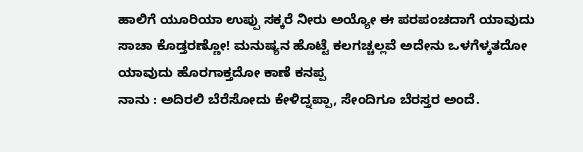ಹಾಲಿಗೆ ಯೂರಿಯಾ ಉಪ್ಪು ಸಕ್ಕರೆ ನೀರು ಅಯ್ಯೋ ಈ ಪರಪಂಚದಾಗೆ ಯಾವುದು ಸಾಚಾ ಕೊಡ್ತರಣ್ಣೋ! ಮನುಷ್ಯನ ಹೊಟ್ಟೆ ಕಲಗಚ್ಚಲ್ಲವೆ ಅದೇನು ಒಳಗೆಳ್ಕತದೋ ಯಾವುದು ಹೊರಗಾಕ್ತದೋ ಕಾಣೆ ಕನಪ್ಪ
ನಾನು : ಅದಿರಲಿ ಬೆರೆಸೋದು ಕೇಳಿದ್ನಪ್ಪಾ, ಸೇಂದಿಗೂ ಬೆರಸ್ತರ ಅಂದೆ.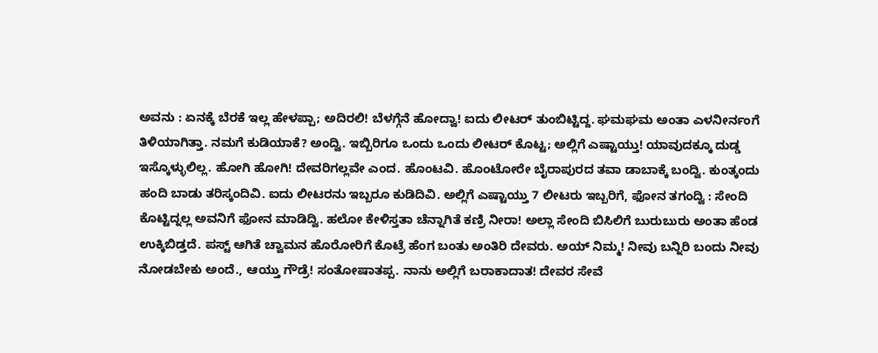ಅವನು : ಏನಕ್ಕೆ ಬೆರಕೆ ಇಲ್ಲ ಹೇಳಪ್ಪಾ; ಅದಿರಲಿ! ಬೆಳಗ್ಗೆನೆ ಹೋದ್ವಾ! ಐದು ಲೀಟರ್ ತುಂಬಿಟ್ಟಿದ್ದ. ಘಮಘಮ ಅಂತಾ ಎಳನೀರ್ನಂಗೆ ತಿಳಿಯಾಗಿತ್ತಾ. ನಮಗೆ ಕುಡಿಯಾಕೆ? ಅಂದ್ವಿ. ಇಬ್ಬಿರಿಗೂ ಒಂದು ಒಂದು ಲೀಟರ್ ಕೊಟ್ಟ; ಅಲ್ಲಿಗೆ ಎಷ್ಟಾಯ್ತು! ಯಾವುದಕ್ಕೂ ದುಡ್ಡ ಇಸ್ಕೊಳ್ಳುಲಿಲ್ಲ. ಹೋಗಿ ಹೋಗಿ! ದೇವರಿಗಲ್ಲವೇ ಎಂದ. ಹೊಂಟವಿ. ಹೊಂಟೋರೇ ಬೈರಾಪುರದ ತವಾ ಡಾಬಾಕ್ಕೆ ಬಂದ್ವಿ. ಕುಂತ್ಕಂದು ಹಂದಿ ಬಾಡು ತರಿಸ್ಕಂದಿವಿ. ಐದು ಲೀಟರನು ಇಬ್ಬರೂ ಕುಡಿದಿವಿ. ಅಲ್ಲಿಗೆ ಎಷ್ಟಾಯ್ತು 7 ಲೀಟರು ಇಬ್ಬರಿಗೆ, ಫೋನ ತಗಂದ್ವಿ : ಸೇಂದಿ ಕೊಟ್ಟಿದ್ನಲ್ಲ ಅವನಿಗೆ ಫೋನ ಮಾಡಿದ್ವಿ. ಹಲೋ ಕೇಳಿಸ್ತತಾ ಚೆನ್ನಾಗಿತೆ ಕಣ್ರಿ ನೀರಾ! ಅಲ್ಲಾ ಸೇಂದಿ ಬಿಸಿಲಿಗೆ ಬುರುಬುರು ಅಂತಾ ಹೆಂಡ ಉಕ್ಕಿಬಿಡ್ತದೆ. ಪಸ್ಟ್ ಆಗಿತೆ ಚ್ವಾಮನ ಹೊರೋರಿಗೆ ಕೊಟ್ರೆ ಹೆಂಗ ಬಂತು ಅಂತಿರಿ ದೇವರು. ಅಯ್ ನಿಮ್ಮ! ನೀವು ಬನ್ನಿರಿ ಬಂದು ನೀವು ನೋಡಬೇಕು ಅಂದೆ., ಆಯ್ತು ಗೌಡ್ರೆ! ಸಂತೋಷಾತಪ್ಪ. ನಾನು ಅಲ್ಲಿಗೆ ಬರಾಕಾದಾತ! ದೇವರ ಸೇವೆ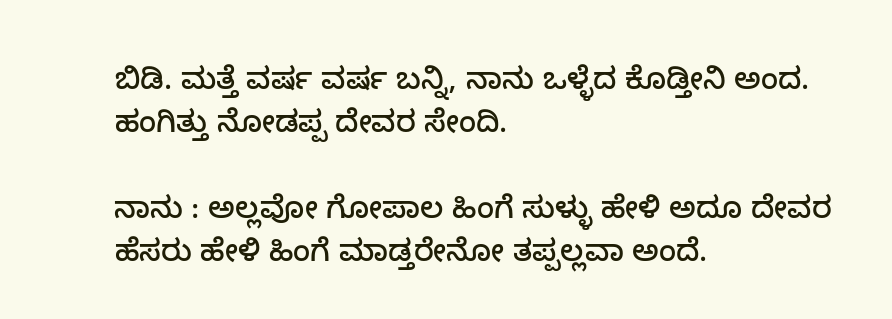ಬಿಡಿ. ಮತ್ತೆ ವರ್ಷ ವರ್ಷ ಬನ್ನಿ, ನಾನು ಒಳ್ಳೆದ ಕೊಡ್ತೀನಿ ಅಂದ. ಹಂಗಿತ್ತು ನೋಡಪ್ಪ ದೇವರ ಸೇಂದಿ.

ನಾನು : ಅಲ್ಲವೋ ಗೋಪಾಲ ಹಿಂಗೆ ಸುಳ್ಳು ಹೇಳಿ ಅದೂ ದೇವರ ಹೆಸರು ಹೇಳಿ ಹಿಂಗೆ ಮಾಡ್ತರೇನೋ ತಪ್ಪಲ್ಲವಾ ಅಂದೆ.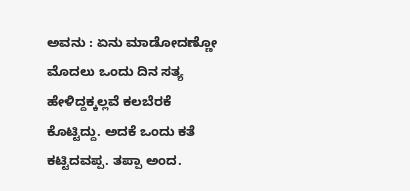ಅವನು : ಏನು ಮಾಡೋದಣ್ಣೋ ಮೊದಲು ಒಂದು ದಿನ ಸತ್ಯ ಹೇಳಿದ್ದಕ್ಕಲ್ಲವೆ ಕಲಬೆರಕೆ ಕೊಟ್ಟಿದ್ದು. ಅದಕೆ ಒಂದು ಕತೆ ಕಟ್ಟಿದವಪ್ಪ. ತಪ್ಪಾ ಅಂದ.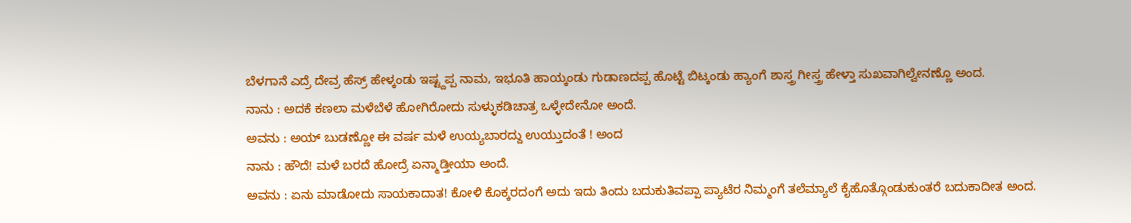ಬೆಳಗಾನೆ ಎದ್ರೆ ದೇವ್ರ ಹೆಸ್ರ್ ಹೇಳ್ಕಂಡು ಇಷ್ಟ್ದಪ್ಪ ನಾಮ, ಇಭೂತಿ ಹಾಯ್ಕಂಡು ಗುಡಾಣದಪ್ಪ ಹೊಟ್ಟೆ ಬಿಟ್ಕಂಡು ಹ್ಯಾಂಗೆ ಶಾಸ್ತ್ರ ಗೀಸ್ತ್ರ ಹೇಳ್ತಾ ಸುಖವಾಗಿಲ್ವೇನಣ್ಣೊ ಅಂದ.
ನಾನು : ಅದಕೆ ಕಣಲಾ ಮಳೆಬೆಳೆ ಹೋಗಿರೋದು ಸುಳ್ಳುಕಡಿಚಾತ್ರ ಒಳ್ಳೇದೇನೋ ಅಂದೆ.
ಅವನು : ಅಯ್ ಬುಡಣ್ಣೋ ಈ ವರ್ಷ ಮಳೆ ಉಯ್ಯಬಾರದ್ದು ಉಯ್ತುದಂತೆ ! ಅಂದ
ನಾನು : ಹೌದೆ! ಮಳೆ ಬರದೆ ಹೋದ್ರೆ ಏನ್ಮಾಡ್ತೀಯಾ ಅಂದೆ.
ಅವನು : ಏನು ಮಾಡೋದು ಸಾಯಕಾದಾತ! ಕೋಳಿ ಕೊಕ್ಕರದಂಗೆ ಅದು ಇದು ತಿಂದು ಬದುಕುತಿವಪ್ಪಾ ಪ್ಯಾಟೆರ ನಿಮ್ಮಂಗೆ ತಲೆಮ್ಯಾಲೆ ಕೈಹೊತ್ಗೊಂಡುಕುಂತರೆ ಬದುಕಾದೀತ ಅಂದ.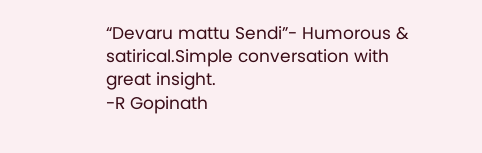“Devaru mattu Sendi”- Humorous & satirical.Simple conversation with great insight.
-R Gopinath